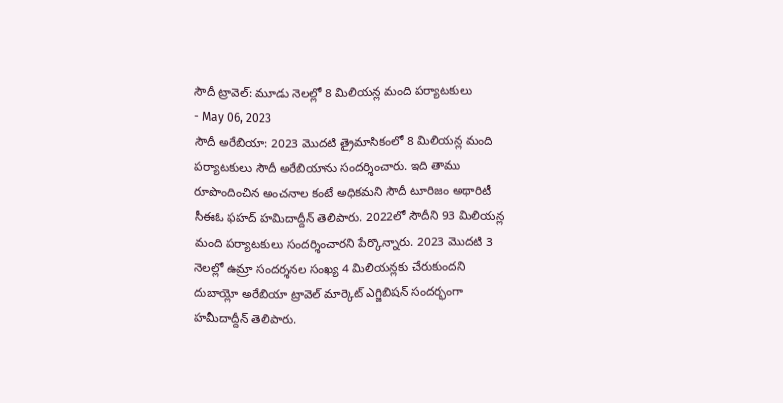సౌదీ ట్రావెల్: మూడు నెలల్లో 8 మిలియన్ల మంది పర్యాటకులు
- May 06, 2023
సౌదీ అరేబియా: 2023 మొదటి త్రైమాసికంలో 8 మిలియన్ల మంది పర్యాటకులు సౌదీ అరేబియాను సందర్శించారు. ఇది తాము రూపొందించిన అంచనాల కంటే అధికమని సౌదీ టూరిజం అథారిటీ సీఈఓ ఫహద్ హమిదాద్దీన్ తెలిపారు. 2022లో సౌదీని 93 మిలియన్ల మంది పర్యాటకులు సందర్శించారని పేర్కొన్నారు. 2023 మొదటి 3 నెలల్లో ఉమ్రా సందర్శనల సంఖ్య 4 మిలియన్లకు చేరుకుందని దుబాయ్లో అరేబియా ట్రావెల్ మార్కెట్ ఎగ్జిబిషన్ సందర్భంగా హమీదాద్దీన్ తెలిపారు.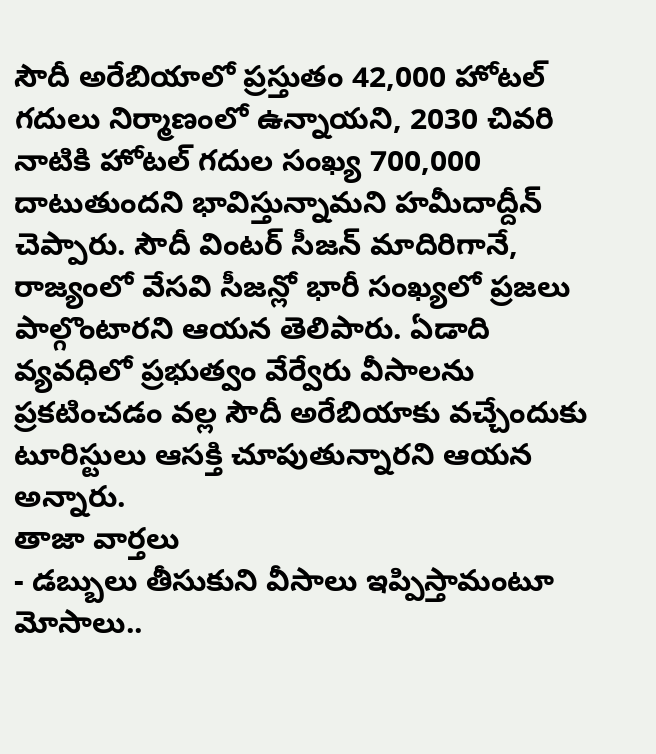సౌదీ అరేబియాలో ప్రస్తుతం 42,000 హోటల్ గదులు నిర్మాణంలో ఉన్నాయని, 2030 చివరి నాటికి హోటల్ గదుల సంఖ్య 700,000 దాటుతుందని భావిస్తున్నామని హమీదాద్దీన్ చెప్పారు. సౌదీ వింటర్ సీజన్ మాదిరిగానే, రాజ్యంలో వేసవి సీజన్లో భారీ సంఖ్యలో ప్రజలు పాల్గొంటారని ఆయన తెలిపారు. ఏడాది వ్యవధిలో ప్రభుత్వం వేర్వేరు వీసాలను ప్రకటించడం వల్ల సౌదీ అరేబియాకు వచ్చేందుకు టూరిస్టులు ఆసక్తి చూపుతున్నారని ఆయన అన్నారు.
తాజా వార్తలు
- డబ్బులు తీసుకుని వీసాలు ఇప్పిస్తామంటూ మోసాలు..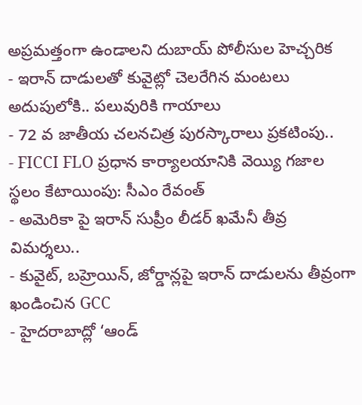అప్రమత్తంగా ఉండాలని దుబాయ్ పోలీసుల హెచ్చరిక
- ఇరాన్ దాడులతో కువైట్లో చెలరేగిన మంటలు అదుపులోకి.. పలువురికి గాయాలు
- 72 వ జాతీయ చలనచిత్ర పురస్కారాలు ప్రకటింపు..
- FICCI FLO ప్రధాన కార్యాలయానికి వెయ్యి గజాల స్థలం కేటాయింపు: సీఎం రేవంత్
- అమెరికా పై ఇరాన్ సుప్రీం లీడర్ ఖమేనీ తీవ్ర విమర్శలు..
- కువైట్, బహ్రెయిన్, జోర్డాన్లపై ఇరాన్ దాడులను తీవ్రంగా ఖండించిన GCC
- హైదరాబాద్లో ‘ఆండ్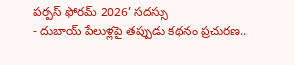పర్పస్ ఫోరమ్ 2026’ సదస్సు
- దుబాయ్ పేలుళ్లపై తప్పుడు కథనం ప్రచురణ..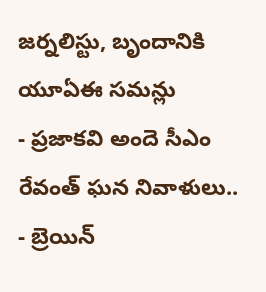జర్నలిస్టు, బృందానికి యూఏఈ సమన్లు
- ప్రజాకవి అందె సీఎం రేవంత్ ఘన నివాళులు..
- బ్రెయిన్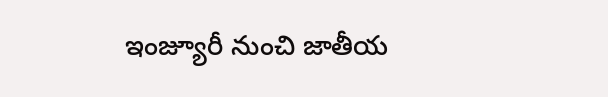ఇంజ్యూరీ నుంచి జాతీయ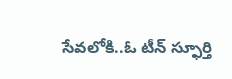సేవలోకి..ఓ టీన్ స్ఫూర్తి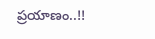ప్రయాణం..!!